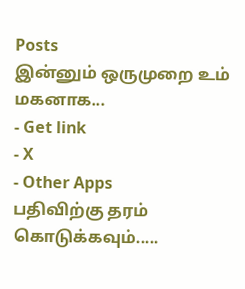Posts
இன்னும் ஒருமுறை உம் மகனாக...
- Get link
- X
- Other Apps
பதிவிற்கு தரம் கொடுக்கவும்.....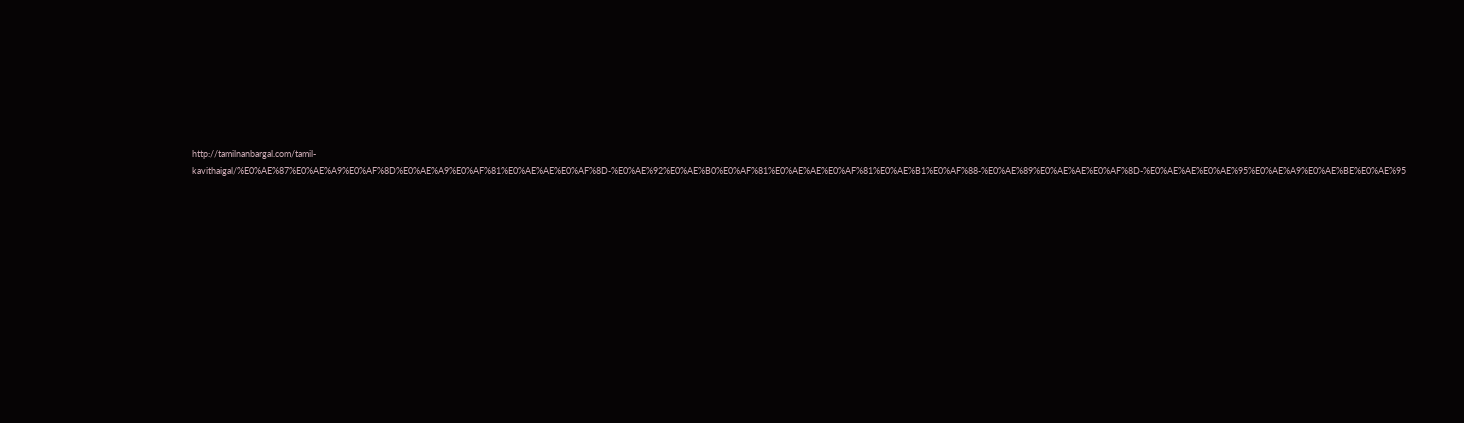http://tamilnanbargal.com/tamil-kavithaigal/%E0%AE%87%E0%AE%A9%E0%AF%8D%E0%AE%A9%E0%AF%81%E0%AE%AE%E0%AF%8D-%E0%AE%92%E0%AE%B0%E0%AF%81%E0%AE%AE%E0%AF%81%E0%AE%B1%E0%AF%88-%E0%AE%89%E0%AE%AE%E0%AF%8D-%E0%AE%AE%E0%AE%95%E0%AE%A9%E0%AE%BE%E0%AE%95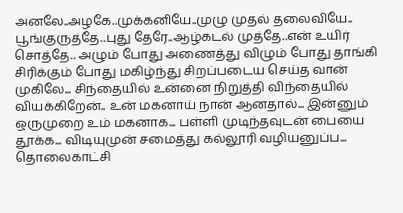அனலே..அழகே..முக்கனியே..முழு முதல் தலைவியே.. பூங்குருத்தே..புது தேரே..ஆழ்கடல் முத்தே..என் உயிர் சொத்தே.. அழும் போது அணைத்து விழும் போது தாங்கி சிரிக்கும் போது மகிழ்ந்து சிறப்படைய செய்த வான் முகிலே... சிந்தையில் உன்னை நிறுத்தி விந்தையில் வியக்கிறேன்.. உன் மகனாய் நான் ஆனதால்... இன்னும் ஒருமுறை உம் மகனாக... பள்ளி முடிந்தவுடன் பையை தூக்க... விடியுமுன் சமைத்து கல்லூரி வழியனுப்ப... தொலைகாட்சி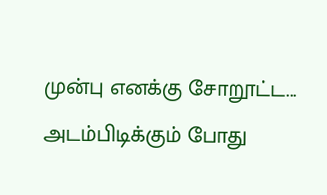முன்பு எனக்கு சோறூட்ட... அடம்பிடிக்கும் போது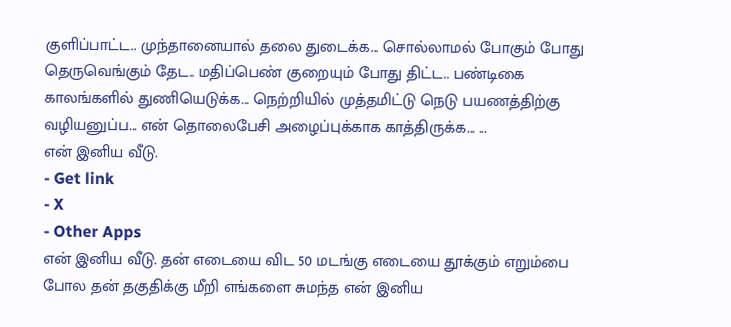குளிப்பாட்ட.. முந்தானையால் தலை துடைக்க... சொல்லாமல் போகும் போது தெருவெங்கும் தேட.. மதிப்பெண் குறையும் போது திட்ட.. பண்டிகை காலங்களில் துணியெடுக்க... நெற்றியில் முத்தமிட்டு நெடு பயணத்திற்கு வழியனுப்ப... என் தொலைபேசி அழைப்புக்காக காத்திருக்க... ...
என் இனிய வீடு.
- Get link
- X
- Other Apps
என் இனிய வீடு. தன் எடையை விட 50 மடங்கு எடையை தூக்கும் எறும்பை போல தன் தகுதிக்கு மீறி எங்களை சுமந்த என் இனிய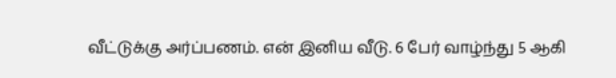வீட்டுக்கு அர்ப்பணம். என் இனிய வீடு. 6 பேர் வாழ்ந்து 5 ஆகி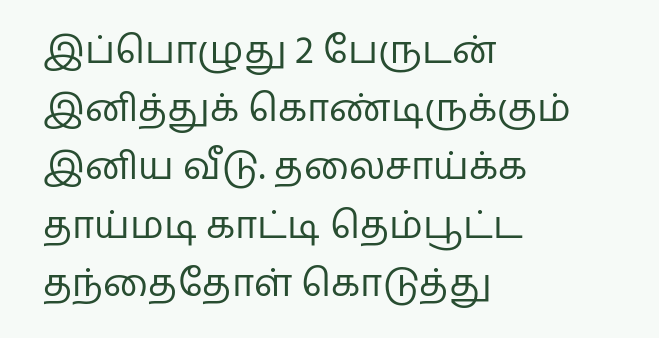இப்பொழுது 2 பேருடன் இனித்துக் கொண்டிருக்கும் இனிய வீடு. தலைசாய்க்க தாய்மடி காட்டி தெம்பூட்ட தந்தைதோள் கொடுத்து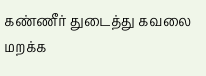கண்ணீர் துடைத்து கவலை மறக்க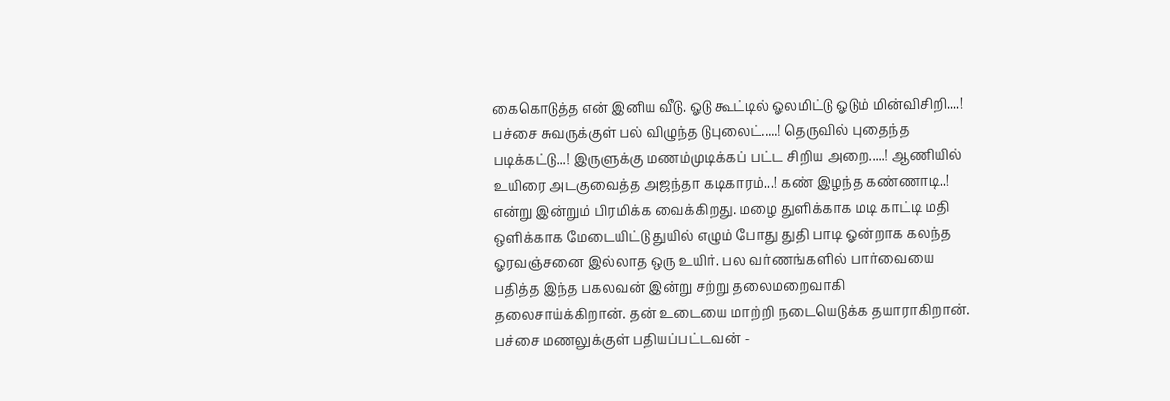கைகொடுத்த என் இனிய வீடு. ஓடு கூட்டில் ஓலமிட்டு ஓடும் மின்விசிறி....! பச்சை சுவருக்குள் பல் விழுந்த டுபுலைட்.....! தெருவில் புதைந்த படிக்கட்டு...! இருளுக்கு மணம்முடிக்கப் பட்ட சிறிய அறை.....! ஆணியில் உயிரை அடகுவைத்த அஜந்தா கடிகாரம்...! கண் இழந்த கண்ணாடி..! என்று இன்றும் பிரமிக்க வைக்கிறது. மழை துளிக்காக மடி காட்டி மதி ஒளிக்காக மேடையிட்டு துயில் எழும் போது துதி பாடி ஓன்றாக கலந்த ஓரவஞ்சனை இல்லாத ஒரு உயிர். பல வர்ணங்களில் பார்வையை பதித்த இந்த பகலவன் இன்று சற்று தலைமறைவாகி தலைசாய்க்கிறான். தன் உடையை மாற்றி நடையெடுக்க தயாராகிறான். பச்சை மணலுக்குள் பதியப்பட்டவன் -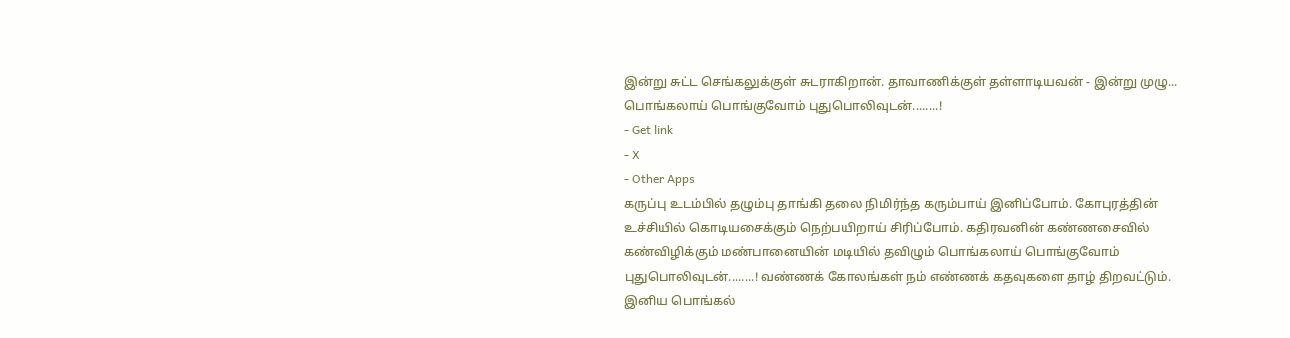இன்று சுட்ட செங்கலுக்குள் சுடராகிறான். தாவாணிக்குள் தள்ளாடியவன் - இன்று முழு...
பொங்கலாய் பொங்குவோம் புதுபொலிவுடன்........!
- Get link
- X
- Other Apps
கருப்பு உடம்பில் தழும்பு தாங்கி தலை நிமிர்ந்த கரும்பாய் இனிப்போம். கோபுரத்தின் உச்சியில் கொடியசைக்கும் நெற்பயிறாய் சிரிப்போம். கதிரவனின் கண்ணசைவில் கண்விழிக்கும் மண்பானையின் மடியில் தவிழும் பொங்கலாய் பொங்குவோம் புதுபொலிவுடன்........! வண்ணக் கோலங்கள் நம் எண்ணக் கதவுகளை தாழ் திறவட்டும். இனிய பொங்கல்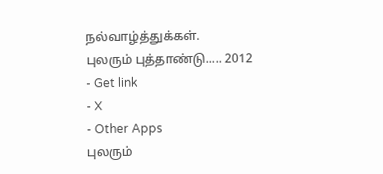நல்வாழ்த்துக்கள்.
புலரும் புத்தாண்டு..... 2012
- Get link
- X
- Other Apps
புலரும்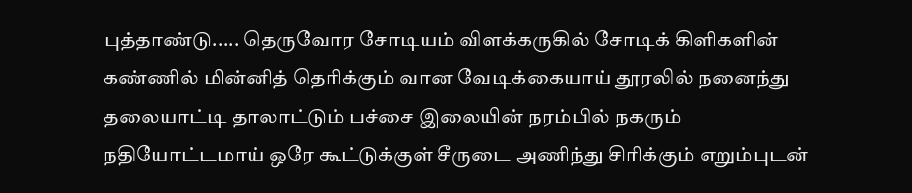புத்தாண்டு..... தெருவோர சோடியம் விளக்கருகில் சோடிக் கிளிகளின் கண்ணில் மின்னித் தெரிக்கும் வான வேடிக்கையாய் தூரலில் நனைந்து தலையாட்டி தாலாட்டும் பச்சை இலையின் நரம்பில் நகரும் நதியோட்டமாய் ஒரே கூட்டுக்குள் சீருடை அணிந்து சிரிக்கும் எறும்புடன்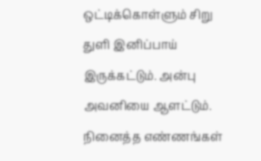ஒட்டிக்கொள்ளும் சிறு துளி இனிப்பாய் இருக்கட்டும். அன்பு அவனியை ஆளட்டும். நினைத்த எண்ணங்கள்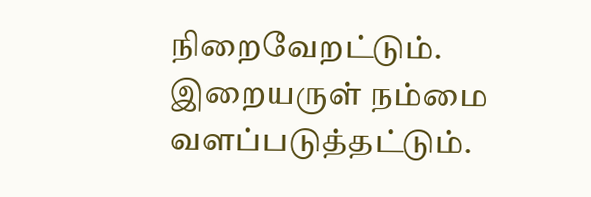நிறைவேறட்டும். இறையருள் நம்மை வளப்படுத்தட்டும்.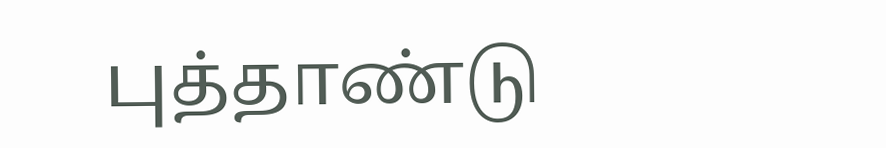புத்தாண்டு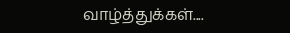வாழ்த்துக்கள்....